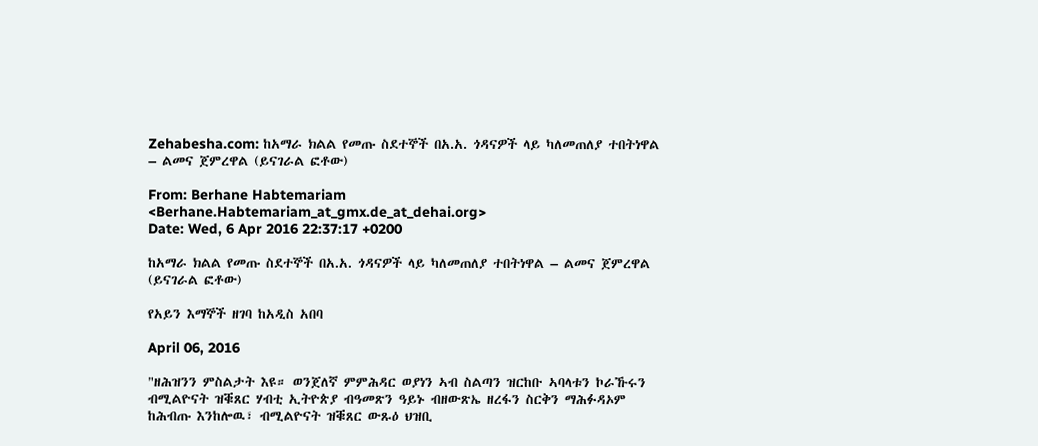Zehabesha.com: ከአማራ ክልል የመጡ ስደተኞች በአ.አ. ጎዳናዎች ላይ ካለመጠለያ ተበትነዋል – ልመና ጀምረዋል (ይናገራል ፎቶው)

From: Berhane Habtemariam <Berhane.Habtemariam_at_gmx.de_at_dehai.org>
Date: Wed, 6 Apr 2016 22:37:17 +0200

ከአማራ ክልል የመጡ ስደተኞች በአ.አ. ጎዳናዎች ላይ ካለመጠለያ ተበትነዋል – ልመና ጀምረዋል (ይናገራል ፎቶው)

የአይን እማኞች ዘገባ ከአዲስ አበባ

April 06, 2016

"ዘሕዝንን ምስልታት እዩ። ወንጀለኛ ምምሕዳር ወያነን ኣብ ስልጣን ዝርከቡ ኣባላቱን ኮራኹሩን ብሚልዮናት ዝቑጸር ሃብቲ ኢትዮጵያ ብዓመጽን ዓይኑ ብዘውጽኤ ዘረፋን ስርቅን ማሕፉዳኦም ከሕብጡ እንከሎዉ፣ ብሚልዮናት ዝቑጸር ውጹዕ ህዝቢ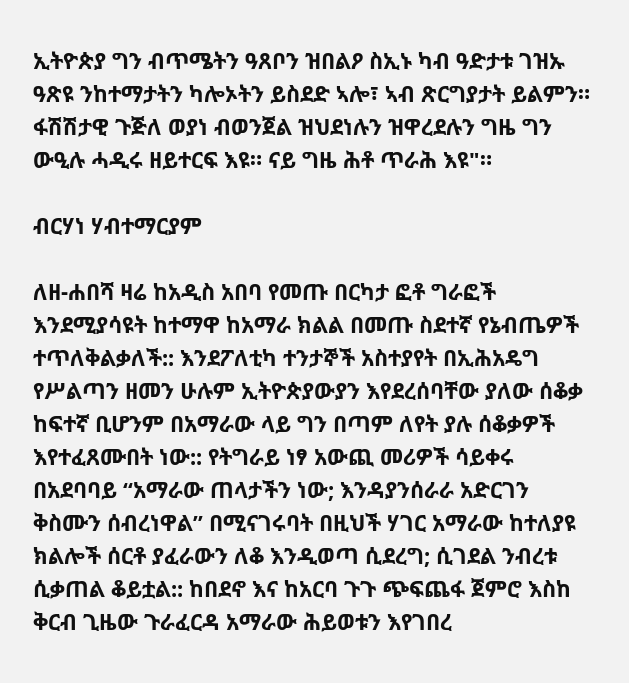ኢትዮጵያ ግን ብጥሜትን ዓጸቦን ዝበልዖ ስኢኑ ካብ ዓድታቱ ገዝኡ ዓጽዩ ንከተማታትን ካሎኦትን ይስደድ ኣሎ፣ ኣብ ጽርግያታት ይልምን። ፋሽሽታዊ ጉጅለ ወያነ ብወንጀል ዝህደነሉን ዝዋረደሉን ግዜ ግን ውዒሉ ሓዲሩ ዘይተርፍ እዩ። ናይ ግዜ ሕቶ ጥራሕ እዩ"።

ብርሃነ ሃብተማርያም

ለዘ-ሐበሻ ዛሬ ከአዲስ አበባ የመጡ በርካታ ፎቶ ግራፎች እንደሚያሳዩት ከተማዋ ከአማራ ክልል በመጡ ስደተኛ የኔብጤዎች ተጥለቅልቃለች:: እንደፖለቲካ ተንታኞች አስተያየት በኢሕአዴግ የሥልጣን ዘመን ሁሉም ኢትዮጵያውያን እየደረሰባቸው ያለው ሰቆቃ ከፍተኛ ቢሆንም በአማራው ላይ ግን በጣም ለየት ያሉ ሰቆቃዎች እየተፈጸሙበት ነው:: የትግራይ ነፃ አውጪ መሪዎች ሳይቀሩ በአደባባይ “አማራው ጠላታችን ነው; እንዳያንሰራራ አድርገን ቅስሙን ሰብረነዋል” በሚናገሩባት በዚህች ሃገር አማራው ከተለያዩ ክልሎች ሰርቶ ያፈራውን ለቆ እንዲወጣ ሲደረግ; ሲገደል ንብረቱ ሲቃጠል ቆይቷል:: ከበደኖ እና ከአርባ ጉጉ ጭፍጨፋ ጀምሮ እስከ ቅርብ ጊዜው ጉራፈርዳ አማራው ሕይወቱን እየገበረ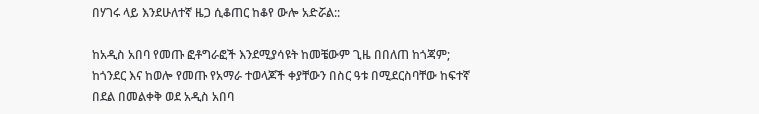በሃገሩ ላይ እንደሁለተኛ ዜጋ ሲቆጠር ከቆየ ውሎ አድሯል::

ከአዲስ አበባ የመጡ ፎቶግራፎች እንደሚያሳዩት ከመቼውም ጊዜ በበለጠ ከጎጃም; ከጎንደር እና ከወሎ የመጡ የአማራ ተወላጆች ቀያቸውን በስር ዓቱ በሚደርስባቸው ከፍተኛ በደል በመልቀቅ ወደ አዲስ አበባ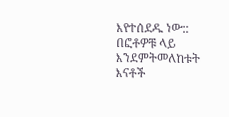እየተሰደዱ ነው:: በፎቶዎቹ ላይ እንደምትመለከቱት እናቶች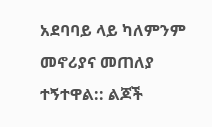አደባባይ ላይ ካለምንም መኖሪያና መጠለያ ተኝተዋል:: ልጆች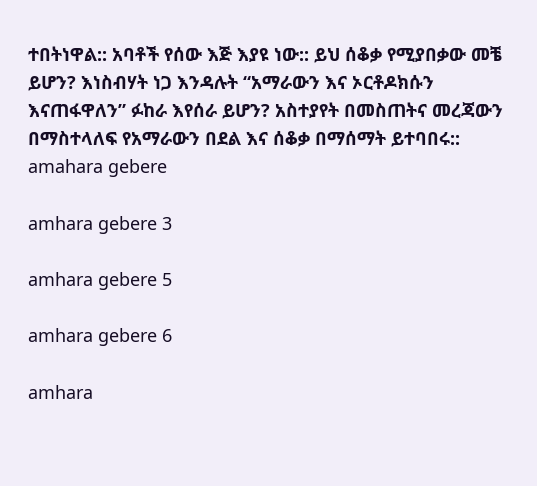ተበትነዋል:: አባቶች የሰው እጅ እያዩ ነው:: ይህ ሰቆቃ የሚያበቃው መቼ ይሆን? እነስብሃት ነጋ እንዳሉት “አማራውን እና ኦርቶዶክሱን እናጠፋዋለን” ፉከራ እየሰራ ይሆን? አስተያየት በመስጠትና መረጃውን በማስተላለፍ የአማራውን በደል እና ሰቆቃ በማሰማት ይተባበሩ::
amahara gebere

amhara gebere 3

amhara gebere 5

amhara gebere 6

amhara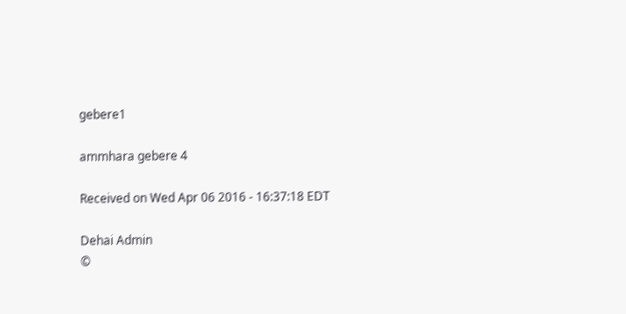gebere1

ammhara gebere 4

Received on Wed Apr 06 2016 - 16:37:18 EDT

Dehai Admin
©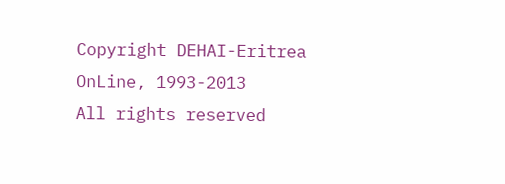Copyright DEHAI-Eritrea OnLine, 1993-2013
All rights reserved